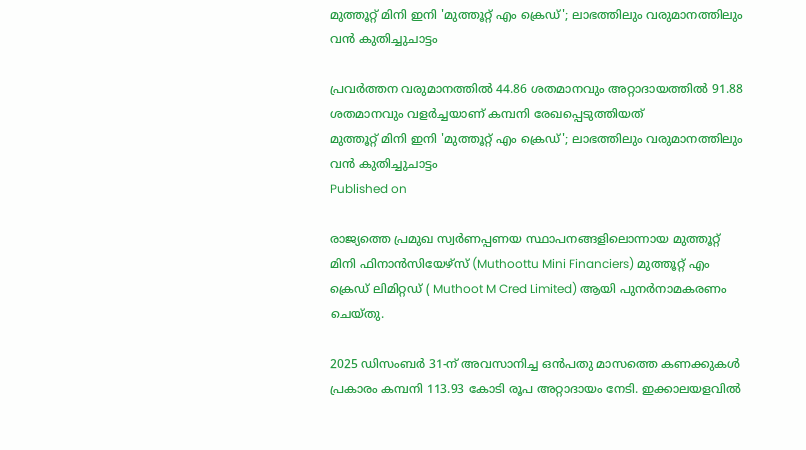മുത്തൂറ്റ് മിനി ഇനി 'മുത്തൂറ്റ് എം ക്രെഡ്'; ലാഭത്തിലും വരുമാനത്തിലും വന്‍ കുതിച്ചുചാട്ടം

പ്രവര്‍ത്തന വരുമാനത്തില്‍ 44.86 ശതമാനവും അറ്റാദായത്തില്‍ 91.88 ശതമാനവും വളര്‍ച്ചയാണ് കമ്പനി രേഖപ്പെടുത്തിയത്
മുത്തൂറ്റ് മിനി ഇനി 'മുത്തൂറ്റ് എം ക്രെഡ്'; ലാഭത്തിലും വരുമാനത്തിലും വന്‍ കുതിച്ചുചാട്ടം
Published on

രാജ്യത്തെ പ്രമുഖ സ്വര്‍ണപ്പണയ സ്ഥാപനങ്ങളിലൊന്നായ മുത്തൂറ്റ് മിനി ഫിനാന്‍സിയേഴ്സ് (Muthoottu Mini Financiers) മുത്തൂറ്റ് എം ക്രെഡ് ലിമിറ്റഡ് ( Muthoot M Cred Limited) ആയി പുനര്‍നാമകരണം ചെയ്തു.

2025 ഡിസംബര്‍ 31-ന് അവസാനിച്ച ഒന്‍പതു മാസത്തെ കണക്കുകള്‍ പ്രകാരം കമ്പനി 113.93 കോടി രൂപ അറ്റാദായം നേടി. ഇക്കാലയളവില്‍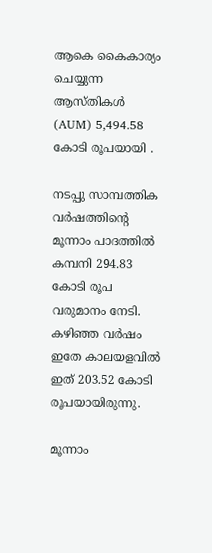ആകെ കൈകാര്യം ചെയ്യുന്ന ആസ്തികള്‍ (AUM) 5,494.58 കോടി രൂപയായി .

നടപ്പു സാമ്പത്തിക വര്‍ഷത്തിന്റെ മൂന്നാം പാദത്തില്‍ കമ്പനി 294.83 കോടി രൂപ വരുമാനം നേടി. കഴിഞ്ഞ വര്‍ഷം ഇതേ കാലയളവില്‍ ഇത് 203.52 കോടി രൂപയായിരുന്നു.

മൂന്നാം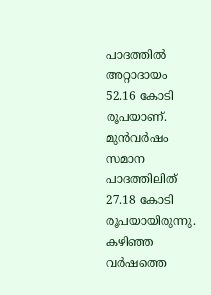പാദത്തില്‍ അറ്റാദായം 52.16 കോടി രൂപയാണ്. മുന്‍വര്‍ഷം സമാന പാദത്തിലിത് 27.18 കോടി രൂപയായിരുന്നു. കഴിഞ്ഞ വര്‍ഷത്തെ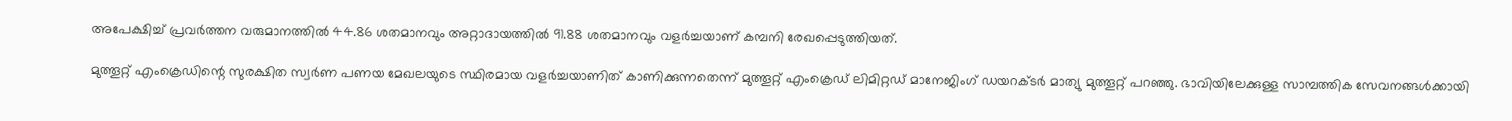അപേക്ഷിച്ച് പ്രവര്‍ത്തന വരുമാനത്തില്‍ 44.86 ശതമാനവും അറ്റാദായത്തില്‍ 91.88 ശതമാനവും വളര്‍ച്ചയാണ് കമ്പനി രേഖപ്പെടുത്തിയത്.

മുത്തൂറ്റ് എംക്രെഡിന്റെ സുരക്ഷിത സ്വര്‍ണ പണയ മേഖലയുടെ സ്ഥിരമായ വളര്‍ച്ചയാണിത് കാണിക്കുന്നതെന്ന് മുത്തൂറ്റ് എംക്രെഡ് ലിമിറ്റഡ് മാനേജിംഗ് ഡയറക്ടര്‍ മാത്യു മുത്തൂറ്റ് പറഞ്ഞു. ഭാവിയിലേക്കുള്ള സാമ്പത്തിക സേവനങ്ങള്‍ക്കായി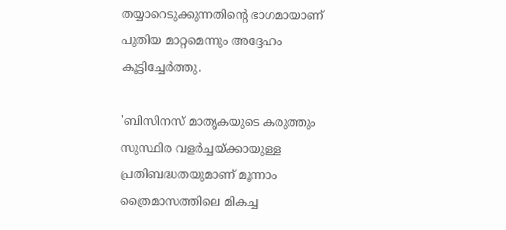തയ്യാറെടുക്കുന്നതിന്റെ ഭാഗമായാണ് പുതിയ മാറ്റമെന്നും അദ്ദേഹം കൂട്ടിച്ചേര്‍ത്തു.

'ബിസിനസ് മാതൃകയുടെ കരുത്തും സുസ്ഥിര വളര്‍ച്ചയ്ക്കായുള്ള പ്രതിബദ്ധതയുമാണ് മൂന്നാം ത്രൈമാസത്തിലെ മികച്ച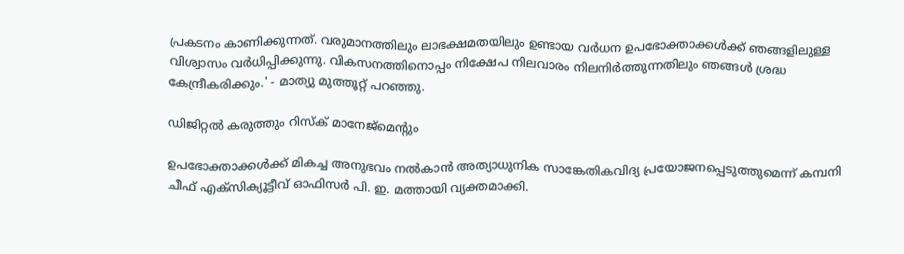പ്രകടനം കാണിക്കുന്നത്. വരുമാനത്തിലും ലാഭക്ഷമതയിലും ഉണ്ടായ വര്‍ധന ഉപഭോക്താക്കള്‍ക്ക് ഞങ്ങളിലുള്ള വിശ്വാസം വര്‍ധിപ്പിക്കുന്നു. വികസനത്തിനൊപ്പം നിക്ഷേപ നിലവാരം നിലനിര്‍ത്തുന്നതിലും ഞങ്ങള്‍ ശ്രദ്ധ കേന്ദ്രീകരിക്കും.' - മാത്യു മുത്തൂറ്റ് പറഞ്ഞു.

ഡിജിറ്റല്‍ കരുത്തും റിസ്‌ക് മാനേജ്മെന്റും

ഉപഭോക്താക്കള്‍ക്ക് മികച്ച അനുഭവം നല്‍കാന്‍ അത്യാധുനിക സാങ്കേതികവിദ്യ പ്രയോജനപ്പെടുത്തുമെന്ന് കമ്പനി ചീഫ് എക്‌സിക്യൂട്ടീവ് ഓഫിസര്‍ പി. ഇ. മത്തായി വ്യക്തമാക്കി.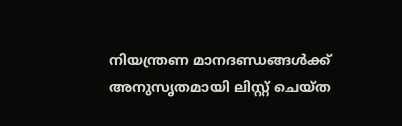നിയന്ത്രണ മാനദണ്ഡങ്ങള്‍ക്ക് അനുസൃതമായി ലിസ്റ്റ് ചെയ്ത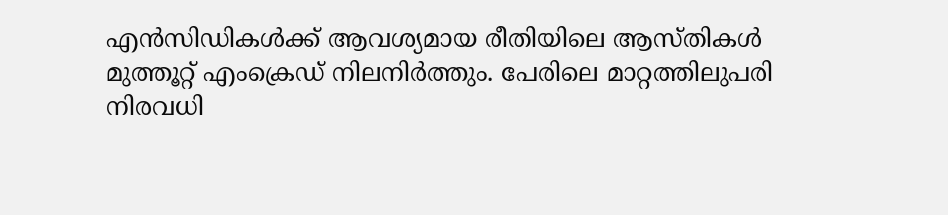എന്‍സിഡികള്‍ക്ക് ആവശ്യമായ രീതിയിലെ ആസ്തികള്‍ മുത്തൂറ്റ് എംക്രെഡ് നിലനിര്‍ത്തും. പേരിലെ മാറ്റത്തിലുപരി നിരവധി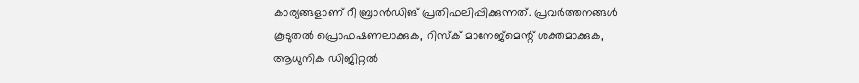കാര്യങ്ങളാണ് റീ ബ്രാന്‍ഡിങ് പ്രതിഫലിപ്പിക്കുന്നത്. പ്രവര്‍ത്തനങ്ങള്‍ കൂടുതല്‍ പ്രൊഫഷണലാക്കുക, റിസ്‌ക് മാനേജ്മെന്റ് ശക്തമാക്കുക, ആധുനിക ഡിജിറ്റല്‍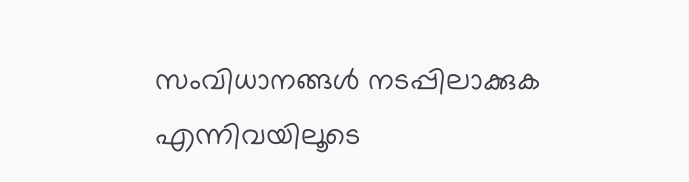സംവിധാനങ്ങള്‍ നടപ്പിലാക്കുക എന്നിവയിലൂടെ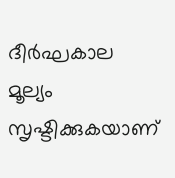ദീര്‍ഘകാല മൂല്യം സൃഷ്ടിക്കുകയാണ്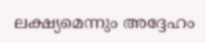ലക്ഷ്യമെന്നും അദ്ദേഹം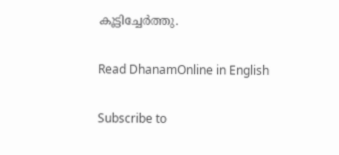കൂട്ടിച്ചേര്‍ത്തു.

Read DhanamOnline in English

Subscribe to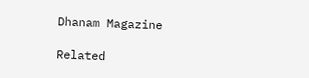Dhanam Magazine

Related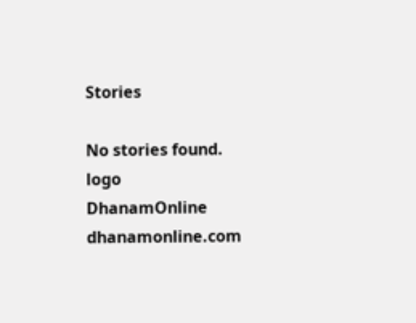Stories

No stories found.
logo
DhanamOnline
dhanamonline.com